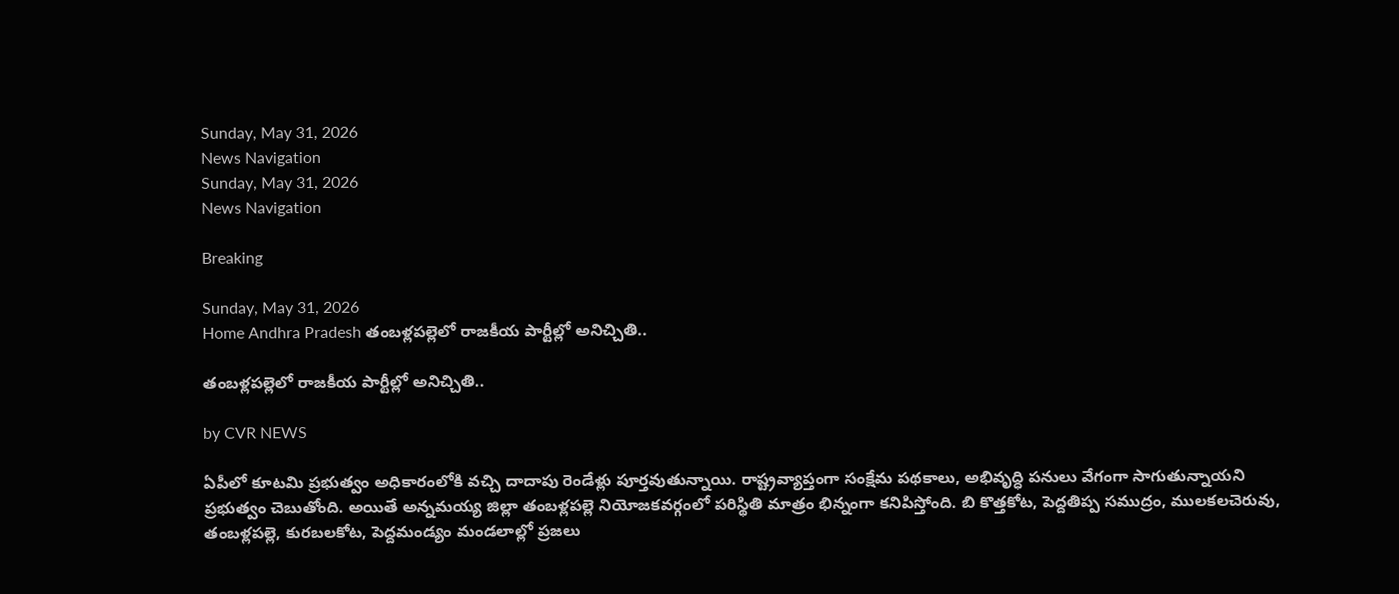Sunday, May 31, 2026
News Navigation
Sunday, May 31, 2026
News Navigation

Breaking

Sunday, May 31, 2026
Home Andhra Pradesh తంబళ్లపల్లెలో రాజకీయ పార్టీల్లో అనిచ్చితి..

తంబళ్లపల్లెలో రాజకీయ పార్టీల్లో అనిచ్చితి..

by CVR NEWS

ఏపీలో కూటమి ప్రభుత్వం అధికారంలోకి వచ్చి దాదాపు రెండేళ్లు పూర్తవుతున్నాయి. రాష్ట్రవ్యాప్తంగా సంక్షేమ పథకాలు, అభివృద్ధి పనులు వేగంగా సాగుతున్నాయని ప్రభుత్వం చెబుతోంది. అయితే అన్నమయ్య జిల్లా తంబళ్లపల్లె నియోజకవర్గంలో పరిస్థితి మాత్రం భిన్నంగా కనిపిస్తోంది. బి కొత్తకోట, పెద్దతిప్ప సముద్రం, ములకలచెరువు, తంబళ్లపల్లె, కురబలకోట, పెద్దమండ్యం మండలాల్లో ప్రజలు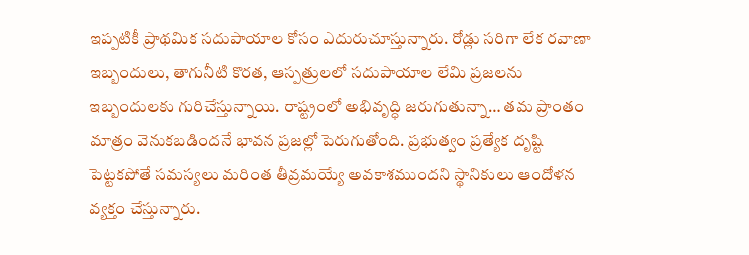ఇప్పటికీ ప్రాథమిక సదుపాయాల కోసం ఎదురుచూస్తున్నారు. రోడ్లు సరిగా లేక రవాణా ఇబ్బందులు, తాగునీటి కొరత, ఆస్పత్రులలో సదుపాయాల లేమి ప్రజలను ఇబ్బందులకు గురిచేస్తున్నాయి. రాష్ట్రంలో అభివృద్ధి జరుగుతున్నా… తమ ప్రాంతం మాత్రం వెనుకబడిందనే భావన ప్రజల్లో పెరుగుతోంది. ప్రభుత్వం ప్రత్యేక దృష్టి పెట్టకపోతే సమస్యలు మరింత తీవ్రమయ్యే అవకాశముందని స్థానికులు ఆందోళన వ్యక్తం చేస్తున్నారు.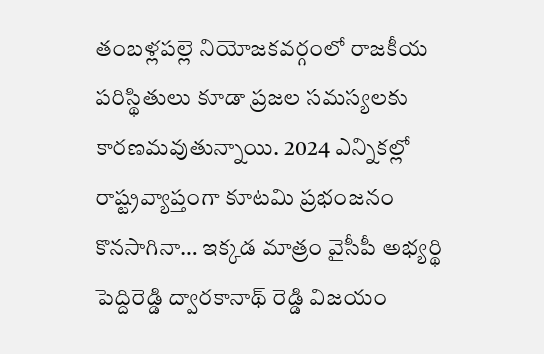తంబళ్లపల్లె నియోజకవర్గంలో రాజకీయ పరిస్థితులు కూడా ప్రజల సమస్యలకు కారణమవుతున్నాయి. 2024 ఎన్నికల్లో రాష్ట్రవ్యాప్తంగా కూటమి ప్రభంజనం కొనసాగినా… ఇక్కడ మాత్రం వైసీపీ అభ్యర్థి పెద్దిరెడ్డి ద్వారకానాథ్ రెడ్డి విజయం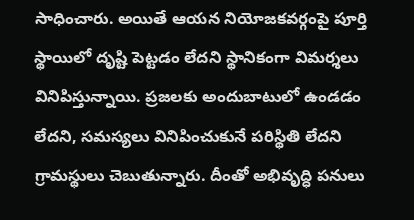సాధించారు. అయితే ఆయన నియోజకవర్గంపై పూర్తి స్థాయిలో దృష్టి పెట్టడం లేదని స్థానికంగా విమర్శలు వినిపిస్తున్నాయి. ప్రజలకు అందుబాటులో ఉండడం లేదని, సమస్యలు వినిపించుకునే పరిస్థితి లేదని గ్రామస్థులు చెబుతున్నారు. దీంతో అభివృద్ధి పనులు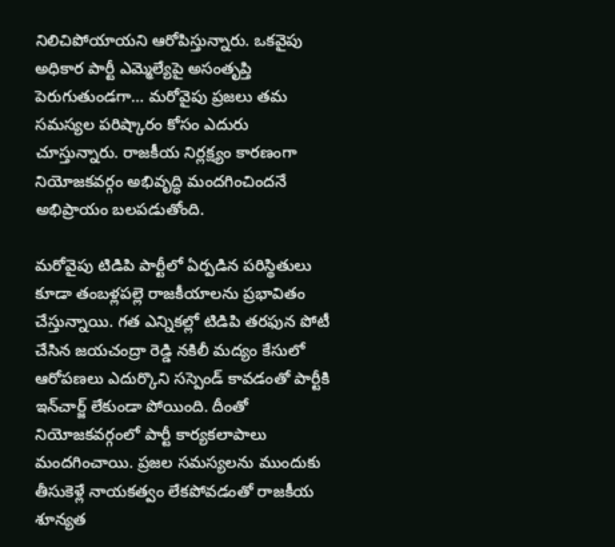నిలిచిపోయాయని ఆరోపిస్తున్నారు. ఒకవైపు అధికార పార్టీ ఎమ్మెల్యేపై అసంతృప్తి పెరుగుతుండగా… మరోవైపు ప్రజలు తమ సమస్యల పరిష్కారం కోసం ఎదురు చూస్తున్నారు. రాజకీయ నిర్లక్ష్యం కారణంగా నియోజకవర్గం అభివృద్ధి మందగించిందనే అభిప్రాయం బలపడుతోంది.

మరోవైపు టిడిపి పార్టీలో ఏర్పడిన పరిస్థితులు కూడా తంబళ్లపల్లె రాజకీయాలను ప్రభావితం చేస్తున్నాయి. గత ఎన్నికల్లో టిడిపి తరఫున పోటీ చేసిన జయచంద్రా రెడ్డి నకిలీ మద్యం కేసులో ఆరోపణలు ఎదుర్కొని సస్పెండ్ కావడంతో పార్టీకి ఇన్‌చార్జ్ లేకుండా పోయింది. దీంతో నియోజకవర్గంలో పార్టీ కార్యకలాపాలు మందగించాయి. ప్రజల సమస్యలను ముందుకు తీసుకెళ్లే నాయకత్వం లేకపోవడంతో రాజకీయ శూన్యత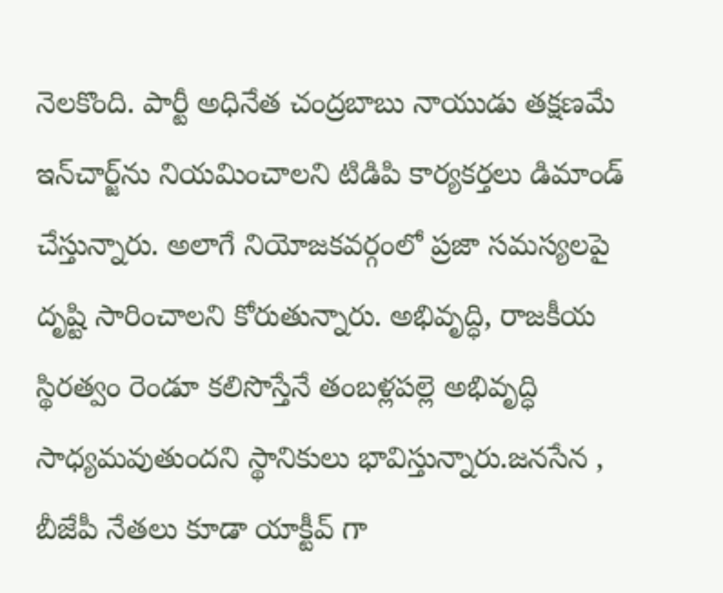నెలకొంది. పార్టీ అధినేత చంద్రబాబు నాయుడు తక్షణమే ఇన్‌చార్జ్‌ను నియమించాలని టిడిపి కార్యకర్తలు డిమాండ్ చేస్తున్నారు. అలాగే నియోజకవర్గంలో ప్రజా సమస్యలపై దృష్టి సారించాలని కోరుతున్నారు. అభివృద్ధి, రాజకీయ స్థిరత్వం రెండూ కలిసొస్తేనే తంబళ్లపల్లె అభివృద్ధి సాధ్యమవుతుందని స్థానికులు భావిస్తున్నారు.జనసేన , బీజేపీ నేతలు కూడా యాక్టీవ్ గా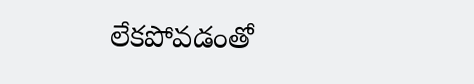లేకపోవడంతో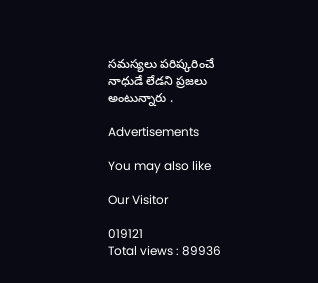సమస్యలు పరిష్కరించే నాధుడే లేడని ప్రజలు అంటున్నారు .

Advertisements

You may also like

Our Visitor

019121
Total views : 89936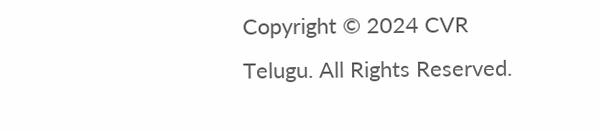Copyright © 2024 CVR Telugu. All Rights Reserved.